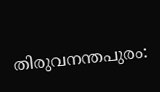തിരുവനന്തപുരം: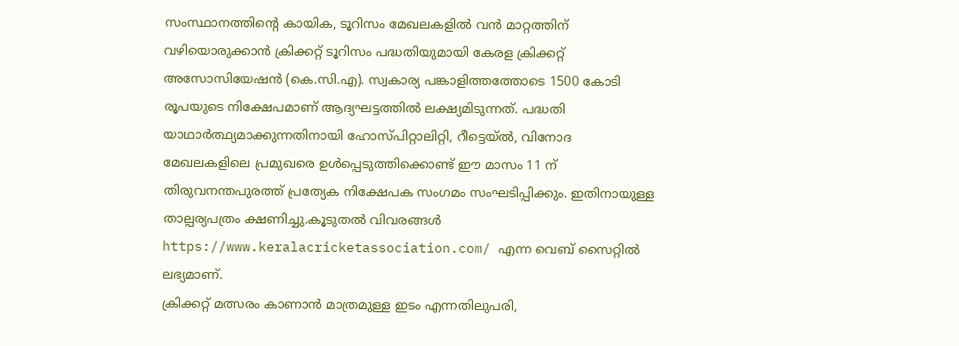സംസ്ഥാനത്തിന്റെ കായിക, ടൂറിസം മേഖലകളിൽ വൻ മാറ്റത്തിന് വഴിയൊരുക്കാൻ ക്രിക്കറ്റ് ടൂറിസം പദ്ധതിയുമായി കേരള ക്രിക്കറ്റ് അസോസിയേഷൻ (കെ.സി.എ). സ്വകാര്യ പങ്കാളിത്തത്തോടെ 1500 കോടി രൂപയുടെ നിക്ഷേപമാണ് ആദ്യഘട്ടത്തിൽ ലക്ഷ്യമിടുന്നത്. പദ്ധതി യാഥാർത്ഥ്യമാക്കുന്നതിനായി ഹോസ്പിറ്റാലിറ്റി, റീട്ടെയ്ൽ, വിനോദ മേഖലകളിലെ പ്രമുഖരെ ഉൾപ്പെടുത്തിക്കൊണ്ട് ഈ മാസം 11 ന് തിരുവനന്തപുരത്ത് പ്രത്യേക നിക്ഷേപക സംഗമം സംഘടിപ്പിക്കും. ഇതിനായുള്ള താല്പര്യപത്രം ക്ഷണിച്ചു.കൂടുതൽ വിവരങ്ങൾ https://www.keralacricketassociation.com/ എന്ന വെബ് സൈറ്റിൽ ലഭ്യമാണ്.
ക്രിക്കറ്റ് മത്സരം കാണാൻ മാത്രമുള്ള ഇടം എന്നതിലുപരി,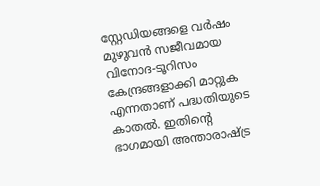സ്റ്റേഡിയങ്ങളെ വർഷം മുഴുവൻ സജീവമായ വിനോദ-ടൂറിസം കേന്ദ്രങ്ങളാക്കി മാറ്റുക എന്നതാണ് പദ്ധതിയുടെ കാതൽ. ഇതിന്റെ ഭാഗമായി അന്താരാഷ്ട്ര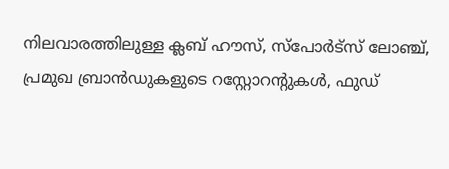നിലവാരത്തിലുള്ള ക്ലബ് ഹൗസ്, സ്പോർട്സ് ലോഞ്ച്, പ്രമുഖ ബ്രാൻഡുകളുടെ റസ്റ്റോറന്റുകൾ, ഫുഡ്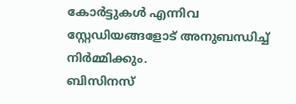കോർട്ടുകൾ എന്നിവ സ്റ്റേഡിയങ്ങളോട് അനുബന്ധിച്ച് നിർമ്മിക്കും.
ബിസിനസ്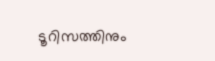ടൂറിസത്തിനും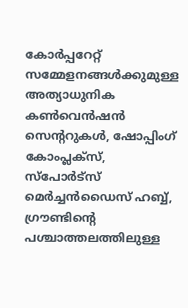കോർപ്പറേറ്റ് സമ്മേളനങ്ങൾക്കുമുള്ള അത്യാധുനിക കൺവെൻഷൻ സെന്ററുകൾ, ഷോപ്പിംഗ് കോംപ്ലക്സ്, സ്പോർട്സ് മെർച്ചൻഡൈസ് ഹബ്ബ്, ഗ്രൗണ്ടിന്റെ പശ്ചാത്തലത്തിലുള്ള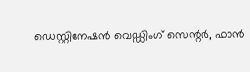ഡെസ്റ്റിനേഷൻ വെഡ്ഡിംഗ് സെന്റർ, ഫാൻ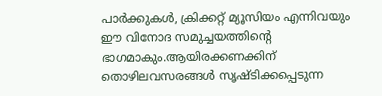പാർക്കുകൾ, ക്രിക്കറ്റ് മ്യൂസിയം എന്നിവയും ഈ വിനോദ സമുച്ചയത്തിൻ്റെ ഭാഗമാകും.ആയിരക്കണക്കിന് തൊഴിലവസരങ്ങൾ സൃഷ്ടിക്കപ്പെടുന്ന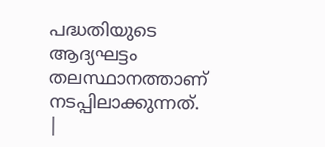പദ്ധതിയുടെ ആദ്യഘട്ടം തലസ്ഥാനത്താണ് നടപ്പിലാക്കുന്നത്.
|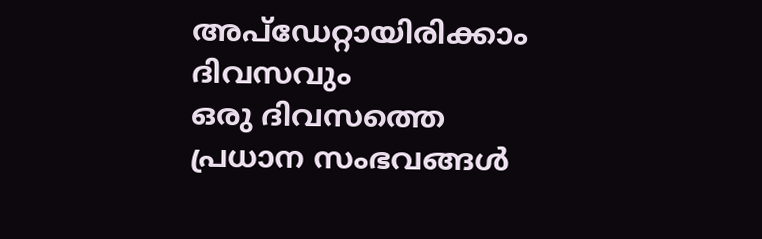അപ്ഡേറ്റായിരിക്കാം ദിവസവും
ഒരു ദിവസത്തെ പ്രധാന സംഭവങ്ങൾ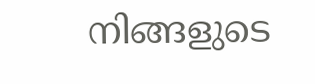നിങ്ങളുടെ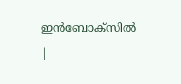ഇൻബോക്സിൽ |